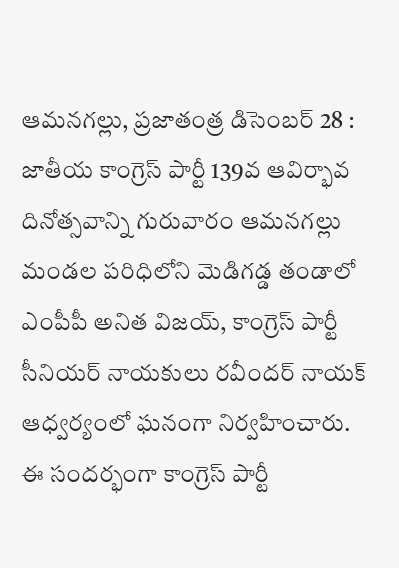ఆమనగల్లు, ప్రజాతంత్ర డిసెంబర్ 28 : జాతీయ కాంగ్రెస్ పార్టీ 139వ ఆవిర్భావ దినోత్సవాన్ని గురువారం ఆమనగల్లు మండల పరిధిలోని మెడిగడ్డ తండాలో ఎంపీపీ అనిత విజయ్, కాంగ్రెస్ పార్టీ సీనియర్ నాయకులు రవీందర్ నాయక్ ఆధ్వర్యంలో ఘనంగా నిర్వహించారు. ఈ సందర్భంగా కాంగ్రెస్ పార్టీ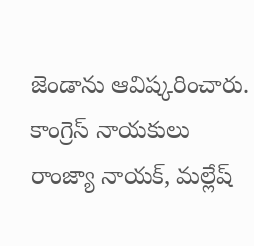జెండాను ఆవిష్కరించారు. కాంగ్రెస్ నాయకులు రాంజ్యా నాయక్, మల్లేష్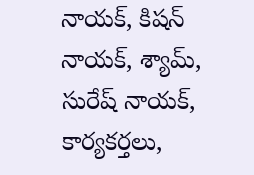నాయక్, కిషన్ నాయక్, శ్యామ్, సురేష్ నాయక్, కార్యకర్తలు,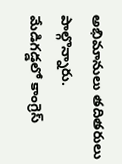అభిమానులు తదితరులు పాల్గొన్నారు.
మేడిగడ్డలో కాంగ్రెస్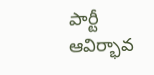పార్టీ ఆవిర్భావ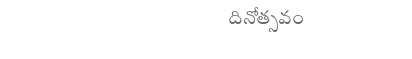దినోత్సవం